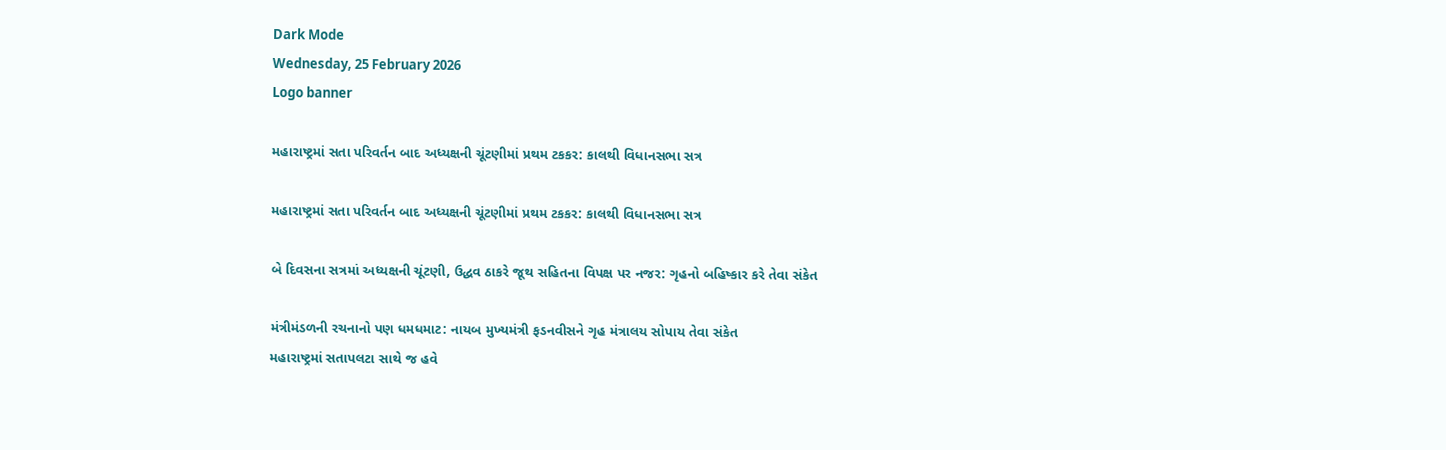Dark Mode
Wednesday, 25 February 2026
Logo banner

મહારાષ્ટ્રમાં સતા પરિવર્તન બાદ અધ્યક્ષની ચૂંટણીમાં પ્રથમ ટકકર: કાલથી વિધાનસભા સત્ર

મહારાષ્ટ્રમાં સતા પરિવર્તન બાદ અધ્યક્ષની ચૂંટણીમાં પ્રથમ ટકકર: કાલથી વિધાનસભા સત્ર

બે દિવસના સત્રમાં અધ્યક્ષની ચૂંટણી, ઉદ્ધવ ઠાકરે જૂથ સહિતના વિપક્ષ પર નજર: ગૃહનો બહિષ્કાર કરે તેવા સંકેત

મંત્રીમંડળની રચનાનો પણ ધમધમાટ: નાયબ મુખ્યમંત્રી ફડનવીસને ગૃહ મંત્રાલય સોપાય તેવા સંકેત
મહારાષ્ટ્રમાં સતાપલટા સાથે જ હવે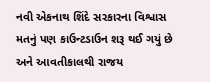નવી એકનાથ શિંદે સરકારના વિશ્વાસ મતનું પણ કાઉન્ટડાઉન શરૂ થઈ ગયું છે અને આવતીકાલથી રાજય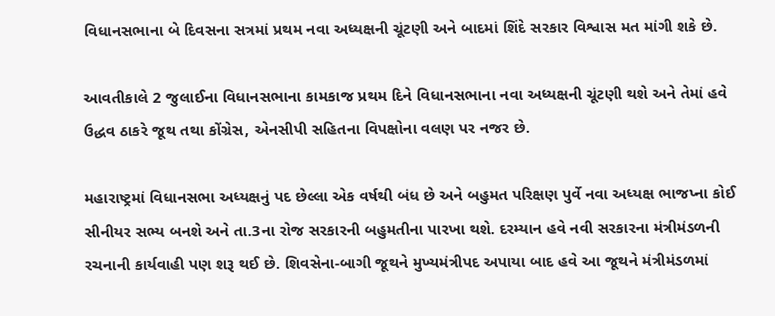વિધાનસભાના બે દિવસના સત્રમાં પ્રથમ નવા અધ્યક્ષની ચૂંટણી અને બાદમાં શિંદે સરકાર વિશ્વાસ મત માંગી શકે છે.

આવતીકાલે 2 જુલાઈના વિધાનસભાના કામકાજ પ્રથમ દિને વિધાનસભાના નવા અધ્યક્ષની ચૂંટણી થશે અને તેમાં હવે ઉદ્ધવ ઠાકરે જૂથ તથા કોંગ્રેસ, એનસીપી સહિતના વિપક્ષોના વલણ પર નજર છે.

મહારાષ્ટ્રમાં વિધાનસભા અધ્યક્ષનું પદ છેલ્લા એક વર્ષથી બંધ છે અને બહુમત પરિક્ષણ પુર્વે નવા અધ્યક્ષ ભાજપ્ના કોઈ સીનીયર સભ્ય બનશે અને તા.3ના રોજ સરકારની બહુમતીના પારખા થશે. દરમ્યાન હવે નવી સરકારના મંત્રીમંડળની રચનાની કાર્યવાહી પણ શરૂ થઈ છે. શિવસેના-બાગી જૂથને મુખ્યમંત્રીપદ અપાયા બાદ હવે આ જૂથને મંત્રીમંડળમાં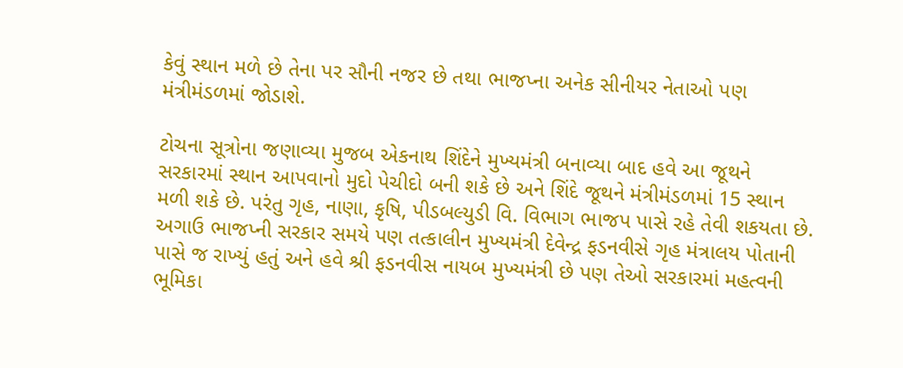કેવું સ્થાન મળે છે તેના પર સૌની નજર છે તથા ભાજપ્ના અનેક સીનીયર નેતાઓ પણ મંત્રીમંડળમાં જોડાશે.

ટોચના સૂત્રોના જણાવ્યા મુજબ એકનાથ શિંદેને મુખ્યમંત્રી બનાવ્યા બાદ હવે આ જૂથને સરકારમાં સ્થાન આપવાનો મુદો પેચીદો બની શકે છે અને શિંદે જૂથને મંત્રીમંડળમાં 15 સ્થાન મળી શકે છે. પરંતુ ગૃહ, નાણા, કૃષિ, પીડબલ્યુડી વિ. વિભાગ ભાજપ પાસે રહે તેવી શકયતા છે. અગાઉ ભાજપ્ની સરકાર સમયે પણ તત્કાલીન મુખ્યમંત્રી દેવેન્દ્ર ફડનવીસે ગૃહ મંત્રાલય પોતાની પાસે જ રાખ્યું હતું અને હવે શ્રી ફડનવીસ નાયબ મુખ્યમંત્રી છે પણ તેઓ સરકારમાં મહત્વની ભૂમિકા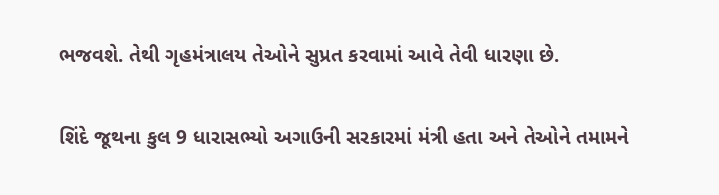ભજવશે. તેથી ગૃહમંત્રાલય તેઓને સુપ્રત કરવામાં આવે તેવી ધારણા છે.

શિંદે જૂથના કુલ 9 ધારાસભ્યો અગાઉની સરકારમાં મંત્રી હતા અને તેઓને તમામને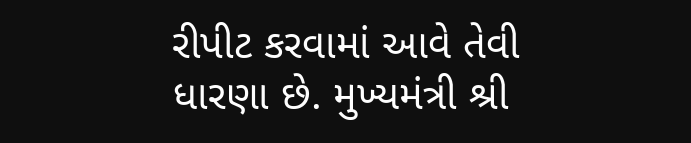રીપીટ કરવામાં આવે તેવી ધારણા છે. મુખ્યમંત્રી શ્રી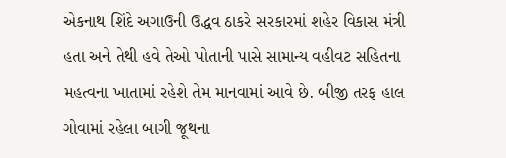એકનાથ શિંદે અગાઉની ઉદ્ધવ ઠાકરે સરકારમાં શહેર વિકાસ મંત્રી હતા અને તેથી હવે તેઓ પોતાની પાસે સામાન્ય વહીવટ સહિતના મહત્વના ખાતામાં રહેશે તેમ માનવામાં આવે છે. બીજી તરફ હાલ ગોવામાં રહેલા બાગી જૂથના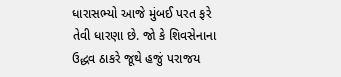ધારાસભ્યો આજે મુંબઈ પરત ફરે તેવી ધારણા છે. જો કે શિવસેનાના ઉદ્ધવ ઠાકરે જૂથે હજું પરાજય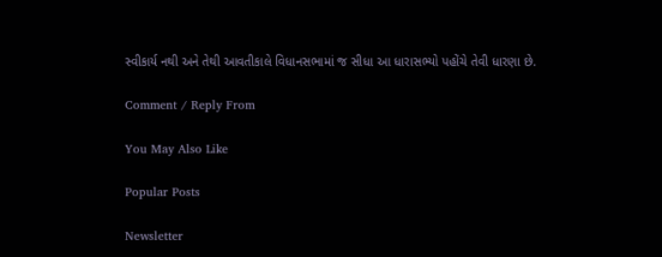સ્વીકાર્ય નથી અને તેથી આવતીકાલે વિધાનસભામાં જ સીધા આ ધારાસભ્યો પહોંચે તેવી ધારણા છે.

Comment / Reply From

You May Also Like

Popular Posts

Newsletter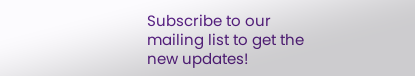Subscribe to our mailing list to get the new updates!